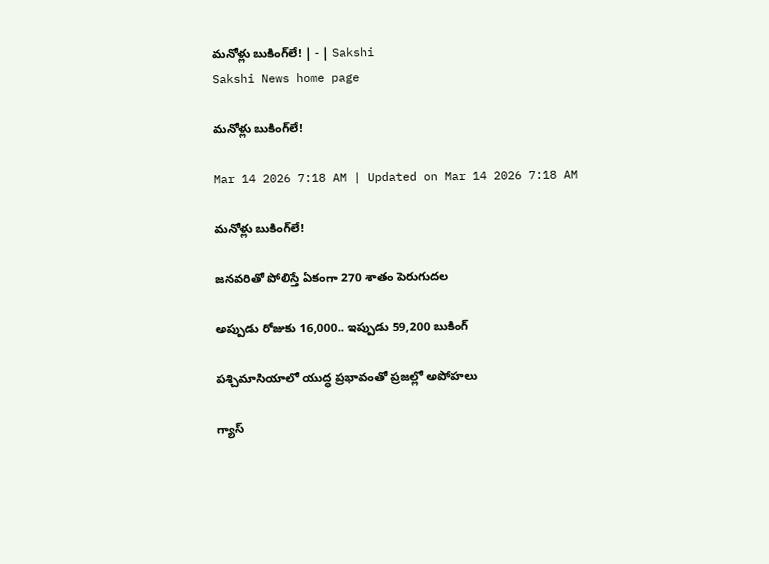మనోళ్లు బుకింగ్‌లే! | - | Sakshi
Sakshi News home page

మనోళ్లు బుకింగ్‌లే!

Mar 14 2026 7:18 AM | Updated on Mar 14 2026 7:18 AM

మనోళ్లు బుకింగ్‌లే!

జనవరితో పోలిస్తే ఏకంగా 270 శాతం పెరుగుదల

అప్పుడు రోజుకు 16,000.. ఇప్పుడు 59,200 బుకింగ్‌

పశ్చిమాసియాలో యుద్ధ ప్రభావంతో ప్రజల్లో అపోహలు

గ్యాస్‌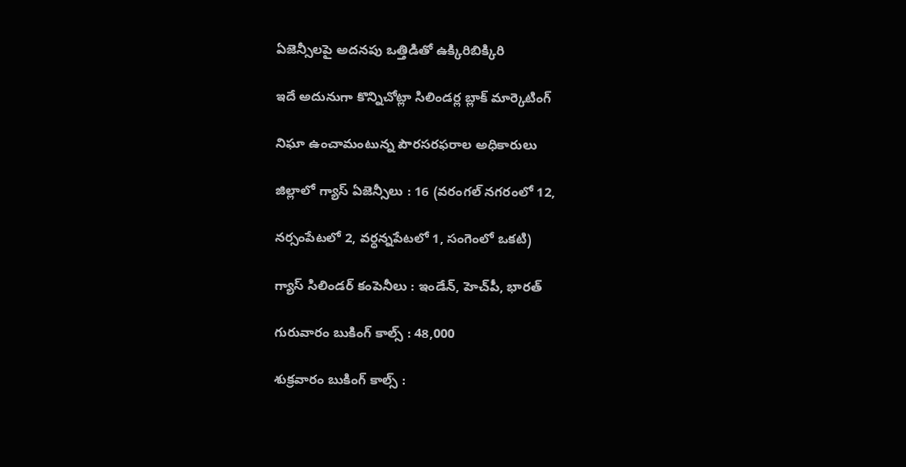ఏజెన్సీలపై అదనపు ఒత్తిడితో ఉక్కిరిబిక్కిరి

ఇదే అదునుగా కొన్నిచోట్లా సిలిండర్ల బ్లాక్‌ మార్కెటింగ్‌

నిఘా ఉంచామంటున్న పౌరసరఫరాల అధికారులు

జిల్లాలో గ్యాస్‌ ఏజెన్సీలు : 16 (వరంగల్‌ నగరంలో 12,

నర్సంపేటలో 2, వర్ధన్నపేటలో 1, సంగెంలో ఒకటి)

గ్యాస్‌ సిలిండర్‌ కంపెనీలు : ఇండేన్‌, హెచ్‌పీ, భారత్‌

గురువారం బుకింగ్‌ కాల్స్‌ : 48,000

శుక్రవారం బుకింగ్‌ కాల్స్‌ :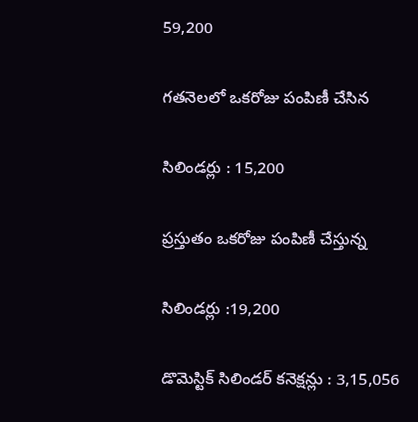59,200

గతనెలలో ఒకరోజు పంపిణీ చేసిన

సిలిండర్లు : 15,200

ప్రస్తుతం ఒకరోజు పంపిణీ చేస్తున్న

సిలిండర్లు :19,200

డొమెస్టిక్‌ సిలిండర్‌ కనెక్షన్లు : 3,15,056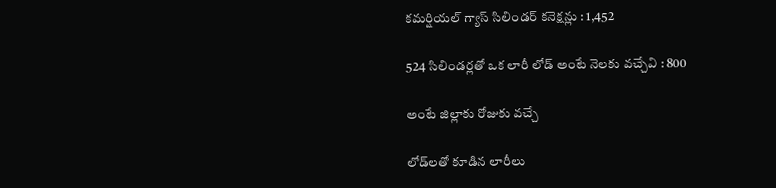కమర్షియల్‌ గ్యాస్‌ సిలిండర్‌ కనెక్షన్లు : 1,452

524 సిలిండర్లతో ఒక లారీ లోడ్‌ అంటే నెలకు వచ్చేవి : 800

అంటే జిల్లాకు రోజుకు వచ్చే

లోడ్‌లతో కూడిన లారీలు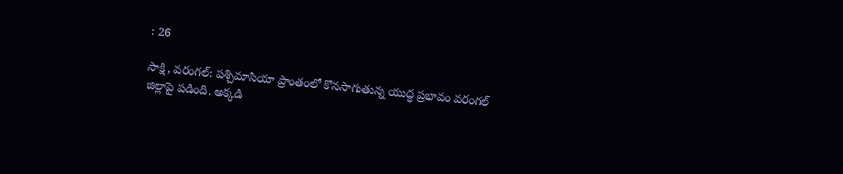: 26

సాక్షి, వరంగల్‌: పశ్చిమాసియా ప్రాంతంలో కొనసాగుతున్న యుద్ధ ప్రభావం వరంగల్‌ జిల్లాపై పడింది. అక్కడి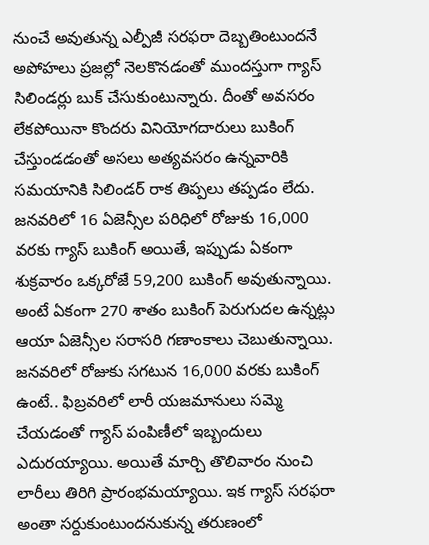నుంచే అవుతున్న ఎల్పీజీ సరఫరా దెబ్బతింటుందనే అపోహలు ప్రజల్లో నెలకొనడంతో ముందస్తుగా గ్యాస్‌ సిలిండర్లు బుక్‌ చేసుకుంటున్నారు. దీంతో అవసరం లేకపోయినా కొందరు వినియోగదారులు బుకింగ్‌ చేస్తుండడంతో అసలు అత్యవసరం ఉన్నవారికి సమయానికి సిలిండర్‌ రాక తిప్పలు తప్పడం లేదు. జనవరిలో 16 ఏజెన్సీల పరిధిలో రోజుకు 16,000 వరకు గ్యాస్‌ బుకింగ్‌ అయితే, ఇప్పుడు ఏకంగా శుక్రవారం ఒక్కరోజే 59,200 బుకింగ్‌ అవుతున్నాయి. అంటే ఏకంగా 270 శాతం బుకింగ్‌ పెరుగుదల ఉన్నట్లు ఆయా ఏజెన్సీల సరాసరి గణాంకాలు చెబుతున్నాయి. జనవరిలో రోజుకు సగటున 16,000 వరకు బుకింగ్‌ ఉంటే.. ఫిబ్రవరిలో లారీ యజమానులు సమ్మె చేయడంతో గ్యాస్‌ పంపిణీలో ఇబ్బందులు ఎదురయ్యాయి. అయితే మార్చి తొలివారం నుంచి లారీలు తిరిగి ప్రారంభమయ్యాయి. ఇక గ్యాస్‌ సరఫరా అంతా సర్దుకుంటుందనుకున్న తరుణంలో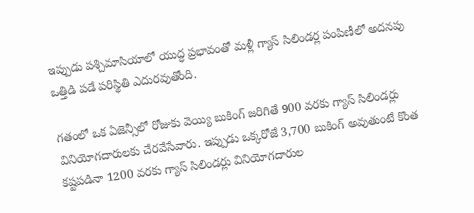ఇప్పుడు పశ్చిమాసియాలో యుద్ధ ప్రభావంతో మళ్లీ గ్యాస్‌ సిలిండర్ల పంపిణీలో అదనపు ఒత్తిడి పడే పరిస్థితి ఎదురవుతోంది.

గతంలో ఒక ఏజెన్సీలో రోజుకు వెయ్యి బుకింగ్‌ జరిగితే 900 వరకు గ్యాస్‌ సిలిండర్లు వినియోగదారులకు చేరవేసేవారు. ఇప్పుడు ఒక్కరోజే 3,700 బుకింగ్‌ అవుతుంటే కొంత కష్టపడినా 1200 వరకు గ్యాస్‌ సిలిండర్లు వినియోగదారుల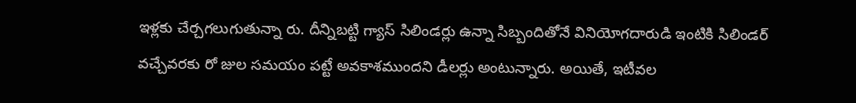ఇళ్లకు చేర్చగలుగుతున్నా రు. దీన్నిబట్టి గ్యాస్‌ సిలిండర్లు ఉన్నా సిబ్బందితోనే వినియోగదారుడి ఇంటికి సిలిండర్‌ వచ్చేవరకు రో జుల సమయం పట్టే అవకాశముందని డీలర్లు అంటున్నారు. అయితే, ఇటీవల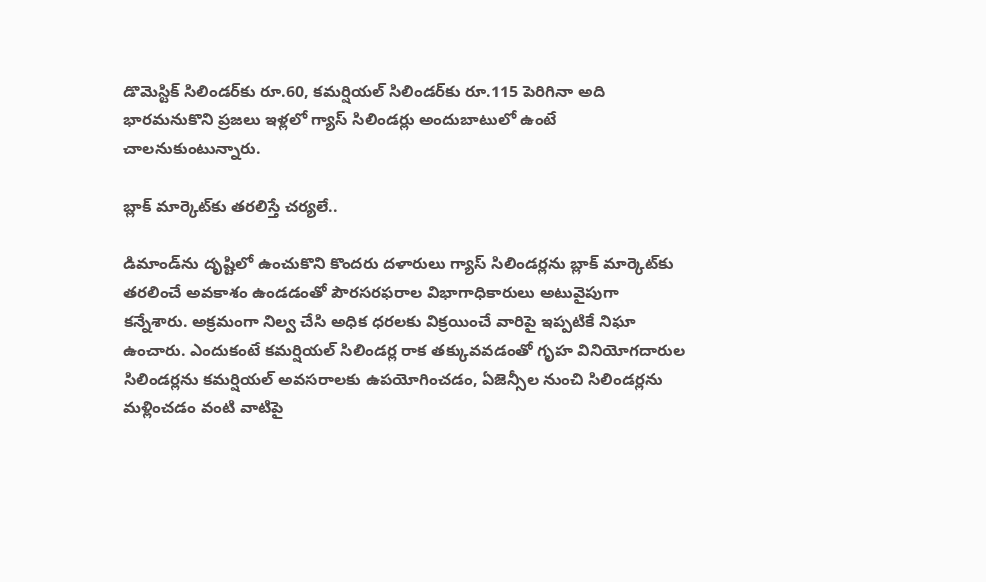డొమెస్టిక్‌ సిలిండర్‌కు రూ.60, కమర్షియల్‌ సిలిండర్‌కు రూ.115 పెరిగినా అది భారమనుకొని ప్రజలు ఇళ్లలో గ్యాస్‌ సిలిండర్లు అందుబాటులో ఉంటే చాలనుకుంటున్నారు.

బ్లాక్‌ మార్కెట్‌కు తరలిస్తే చర్యలే..

డిమాండ్‌ను దృష్టిలో ఉంచుకొని కొందరు దళారులు గ్యాస్‌ సిలిండర్లను బ్లాక్‌ మార్కెట్‌కు తరలించే అవకాశం ఉండడంతో పౌరసరఫరాల విభాగాధికారులు అటువైపుగా కన్నేశారు. అక్రమంగా నిల్వ చేసి అధిక ధరలకు విక్రయించే వారిపై ఇప్పటికే నిఘా ఉంచారు. ఎందుకంటే కమర్షియల్‌ సిలిండర్ల రాక తక్కువవడంతో గృహ వినియోగదారుల సిలిండర్లను కమర్షియల్‌ అవసరాలకు ఉపయోగించడం, ఏజెన్సీల నుంచి సిలిండర్లను మళ్లించడం వంటి వాటిపై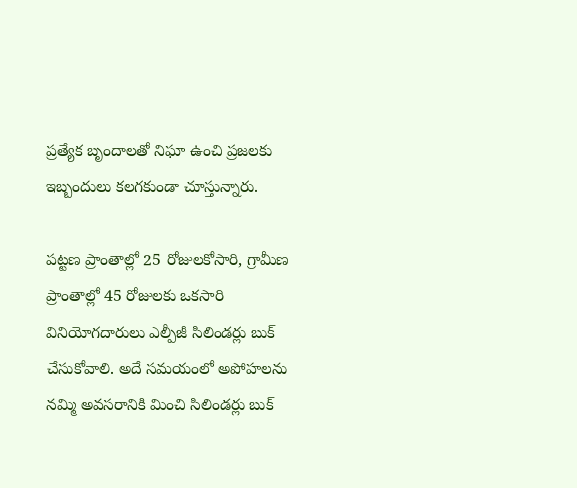ప్రత్యేక బృందాలతో నిఘా ఉంచి ప్రజలకు ఇబ్బందులు కలగకుండా చూస్తున్నారు.

పట్టణ ప్రాంతాల్లో 25 రోజులకోసారి, గ్రామీణ ప్రాంతాల్లో 45 రోజులకు ఒకసారి వినియోగదారులు ఎల్పీజీ సిలిండర్లు బుక్‌ చేసుకోవాలి. అదే సమయంలో అపోహలను నమ్మి అవసరానికి మించి సిలిండర్లు బుక్‌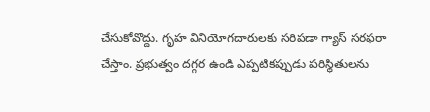చేసుకోవొద్దు. గృహ వినియోగదారులకు సరిపడా గ్యాస్‌ సరఫరా చేస్తాం. ప్రభుత్వం దగ్గర ఉండి ఎప్పటికప్పుడు పరిస్థితులను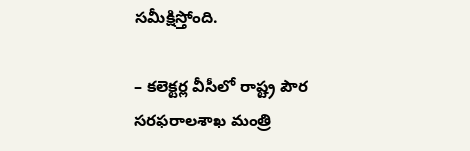సమీక్షిస్తోంది.

– కలెక్టర్ల వీసీలో రాష్ట్ర పౌర సరఫరాలశాఖ మంత్రి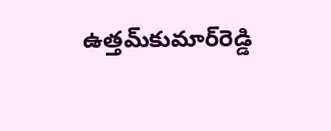ఉత్తమ్‌కుమార్‌రెడ్డి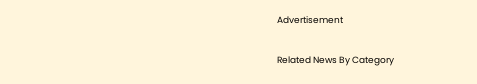Advertisement

Related News By Category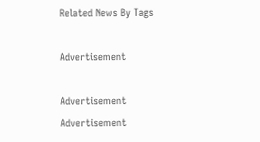Related News By Tags

Advertisement

Advertisement
Advertisement